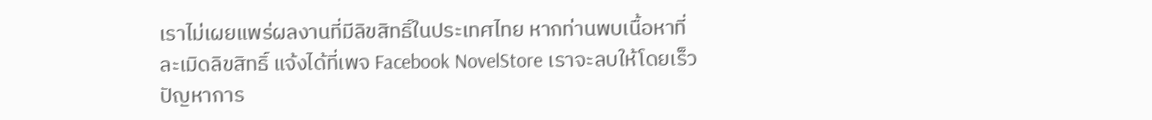เราไม่เผยแพร่ผลงานที่มีลิขสิทธิ์ในประเทศไทย หากท่านพบเนื้อหาที่ละเมิดลิขสิทธิ์ แจ้งได้ที่เพจ Facebook NovelStore เราจะลบให้โดยเร็ว
ปัญหาการ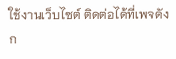ใช้งานเว็บไซต์ ติดต่อได้ที่เพจดังก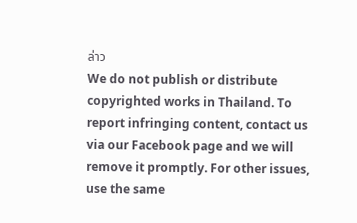ล่าว
We do not publish or distribute copyrighted works in Thailand. To report infringing content, contact us via our Facebook page and we will remove it promptly. For other issues, use the same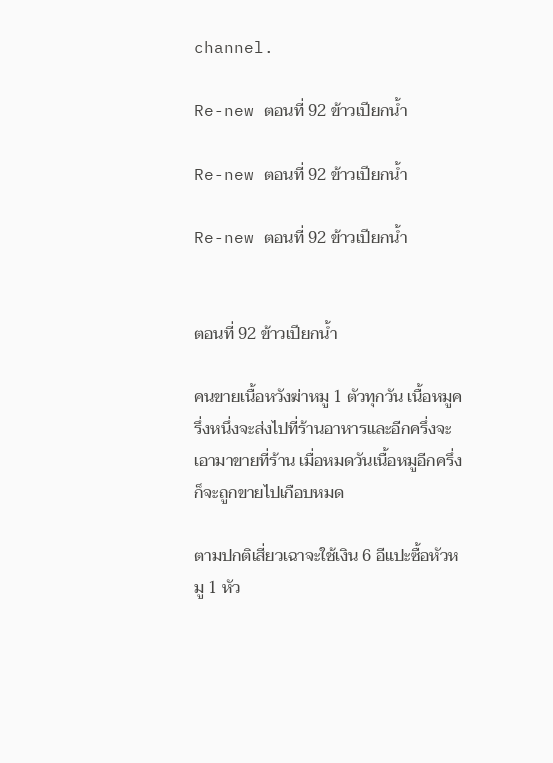channel.

Re-new ตอนที่ 92 ข้าวเปียกน้ำ

Re-new ตอนที่ 92 ข้าวเปียกน้ำ

Re-new ตอนที่ 92 ข้าวเปียกน้ำ


ตอนที่ 92 ข้าวเปียกน้ำ

คนขายเนื้อหวังฆ่าหมู 1 ตัวทุกวัน เนื้อหมูครึ่งหนึ่งจะส่งไปที่ร้านอาหารและอีกครึ่งจะเอามาขายที่ร้าน เมื่อหมดวันเนื้อหมูอีกครึ่งก็จะถูกขายไปเกือบหมด

ตามปกติเสี่ยวเฉาจะใช้เงิน 6 อีแปะซื้อหัวหมู 1 หัว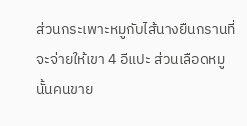ส่วนกระเพาะหมูกับไส้นางยืนกรานที่จะจ่ายให้เขา 4 อีแปะ ส่วนเลือดหมูนั้นคนขาย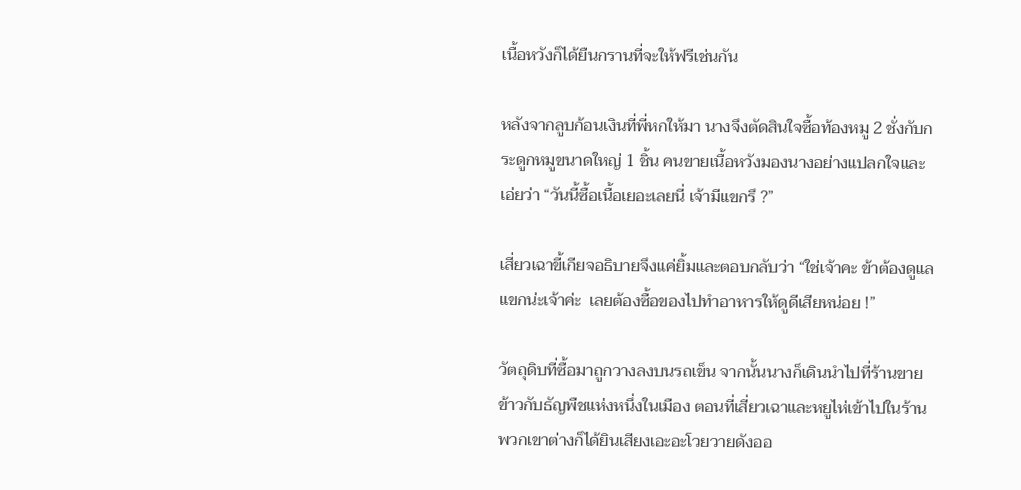เนื้อหวังก็ได้ยืนกรานที่จะให้ฟรีเช่นกัน

หลังจากลูบก้อนเงินที่พี่หกให้มา นางจึงตัดสินใจซื้อท้องหมู 2 ชั่งกับกระดูกหมูขนาดใหญ่ 1 ชิ้น คนขายเนื้อหวังมองนางอย่างแปลกใจและเอ่ยว่า “วันนี้ซื้อเนื้อเยอะเลยนี่ เจ้ามีแขกรึ ?”

เสี่ยวเฉาขี้เกียจอธิบายจึงแค่ยิ้มและตอบกลับว่า “ใช่เจ้าคะ ข้าต้องดูแลแขกน่ะเจ้าค่ะ  เลยต้องซื้อของไปทำอาหารให้ดูดีเสียหน่อย !”

วัตถุดิบที่ซื้อมาถูกวางลงบนรถเข็น จากนั้นนางก็เดินนำไปที่ร้านขายข้าวกับธัญพืชแห่งหนึ่งในเมือง ตอนที่เสี่ยวเฉาและหยูไห่เข้าไปในร้าน พวกเขาต่างก็ได้ยินเสียงเอะอะโวยวายดังออ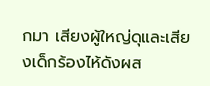กมา เสียงผู้ใหญ่ดุและเสียงเด็กร้องไห้ดังผส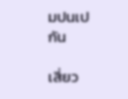มปนเปกัน

เสี่ยว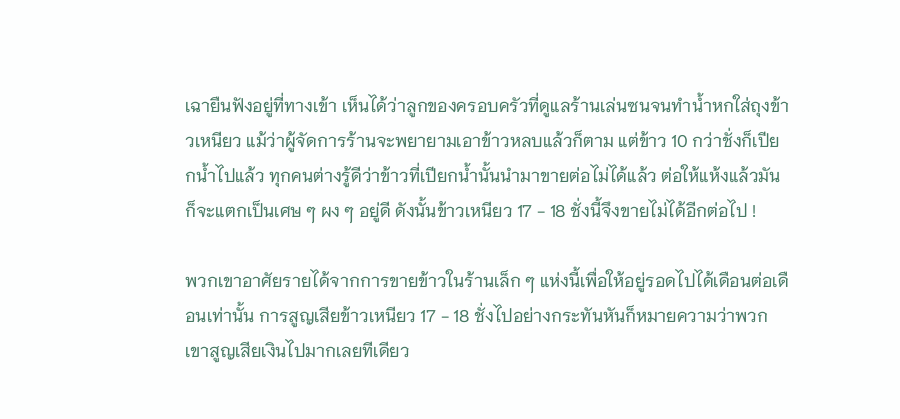เฉายืนฟังอยู่ที่ทางเข้า เห็นได้ว่าลูกของครอบครัวที่ดูแลร้านเล่นซนจนทำน้ำหกใส่ถุงข้าวเหนียว แม้ว่าผู้จัดการร้านจะพยายามเอาข้าวหลบแล้วก็ตาม แต่ข้าว 10 กว่าชั่งก็เปียกน้ำไปแล้ว ทุกคนต่างรู้ดีว่าข้าวที่เปียกน้ำนั้นนำมาขายต่อไม่ได้แล้ว ต่อให้แห้งแล้วมันก็จะแตกเป็นเศษ ๆ ผง ๆ อยู่ดี ดังนั้นข้าวเหนียว 17 - 18 ชั่งนี้จึงขายไม่ได้อีกต่อไป !

พวกเขาอาศัยรายได้จากการขายข้าวในร้านเล็ก ๆ แห่งนี้เพื่อให้อยู่รอดไปได้เดือนต่อเดือนเท่านั้น การสูญเสียข้าวเหนียว 17 - 18 ชั่งไปอย่างกระทันหันก็หมายความว่าพวกเขาสูญเสียเงินไปมากเลยทีเดียว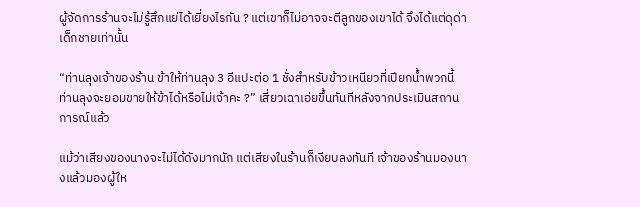ผู้จัดการร้านจะไม่รู้สึกแย่ได้เยี่ยงไรกัน ? แต่เขาก็ไม่อาจจะตีลูกของเขาได้ จึงได้แต่ดุด่าเด็กชายเท่านั้น

“ท่านลุงเจ้าของร้าน ข้าให้ท่านลุง 3 อีแปะต่อ 1 ชั่งสำหรับข้าวเหนียวที่เปียกน้ำพวกนี้  ท่านลุงจะยอมขายให้ข้าได้หรือไม่เจ้าคะ ?” เสี่ยวเฉาเอ่ยขึ้นทันทีหลังจากประเมินสถานการณ์แล้ว

แม้ว่าเสียงของนางจะไม่ได้ดังมากนัก แต่เสียงในร้านก็เงียบลงทันที เจ้าของร้านมองนางแล้วมองผู้ให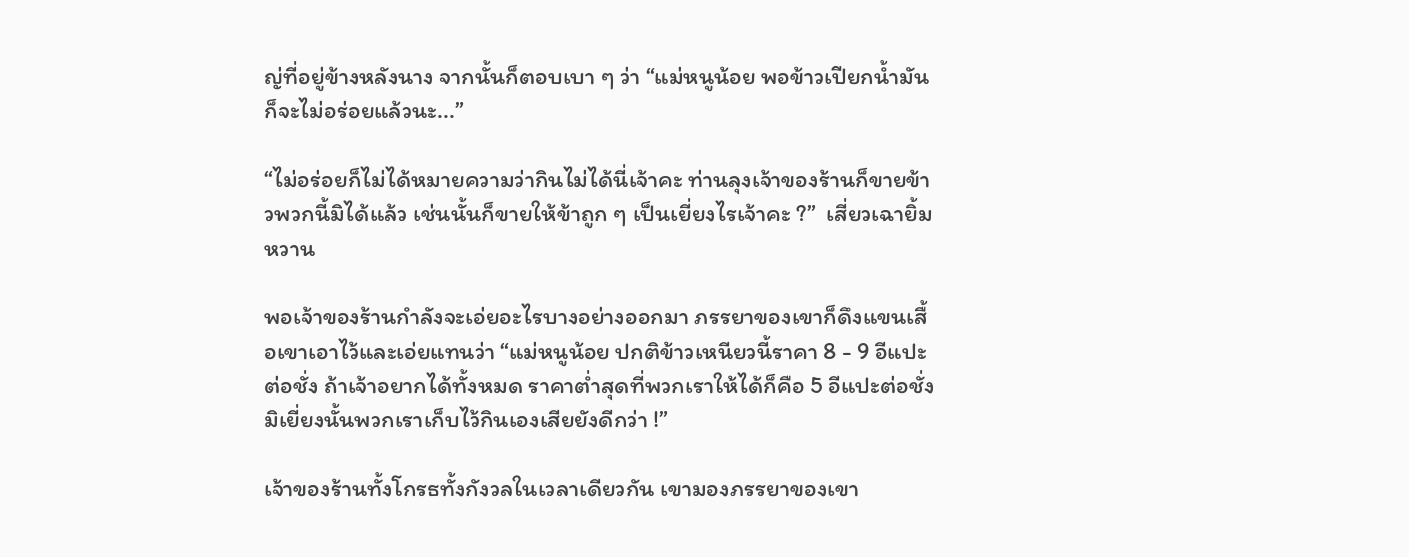ญ่ที่อยู่ข้างหลังนาง จากนั้นก็ตอบเบา ๆ ว่า “แม่หนูน้อย พอข้าวเปียกน้ำมันก็จะไม่อร่อยแล้วนะ...”

“ไม่อร่อยก็ไม่ได้หมายความว่ากินไม่ได้นี่เจ้าคะ ท่านลุงเจ้าของร้านก็ขายข้าวพวกนี้มิได้แล้ว เช่นนั้นก็ขายให้ข้าถูก ๆ เป็นเยี่ยงไรเจ้าคะ ?”  เสี่ยวเฉายิ้มหวาน

พอเจ้าของร้านกำลังจะเอ่ยอะไรบางอย่างออกมา ภรรยาของเขาก็ดึงแขนเสื้อเขาเอาไว้และเอ่ยแทนว่า “แม่หนูน้อย ปกติข้าวเหนียวนี้ราคา 8 - 9 อีแปะต่อชั่ง ถ้าเจ้าอยากได้ทั้งหมด ราคาต่ำสุดที่พวกเราให้ได้ก็คือ 5 อีแปะต่อชั่ง มิเยี่ยงนั้นพวกเราเก็บไว้กินเองเสียยังดีกว่า !”

เจ้าของร้านทั้งโกรธทั้งกังวลในเวลาเดียวกัน เขามองภรรยาของเขา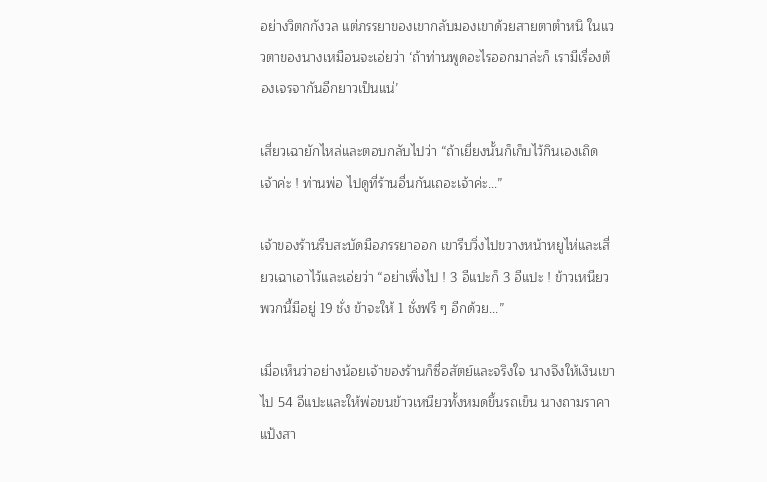อย่างวิตกกังวล แต่ภรรยาของเขากลับมองเขาด้วยสายตาตำหนิ ในแววตาของนางเหมือนจะเอ่ยว่า ‘ถ้าท่านพูดอะไรออกมาล่ะก็ เรามีเรื่องต้องเจรจากันอีกยาวเป็นแน่’

เสี่ยวเฉายักไหล่และตอบกลับไปว่า “ถ้าเยี่ยงนั้นก็เก็บไว้กินเองเถิดเจ้าค่ะ ! ท่านพ่อ ไปดูที่ร้านอื่นกันเถอะเจ้าค่ะ...”

เจ้าของร้านรีบสะบัดมือภรรยาออก เขารีบวิ่งไปขวางหน้าหยูไห่และเสี่ยวเฉาเอาไว้และเอ่ยว่า “อย่าเพิ่งไป ! 3 อีแปะก็ 3 อีแปะ ! ข้าวเหนียวพวกนี้มีอยู่ 19 ชั่ง ข้าจะให้ 1 ชั่งฟรี ๆ อีกด้วย...”

เมื่อเห็นว่าอย่างน้อยเจ้าของร้านก็ซื่อสัตย์และจริงใจ นางจึงให้เงินเขาไป 54 อีแปะและให้พ่อขนข้าวเหนียวทั้งหมดขึ้นรถเข็น นางถามราคาแป้งสา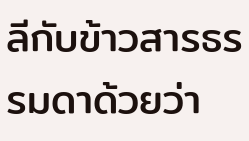ลีกับข้าวสารธรรมดาด้วยว่า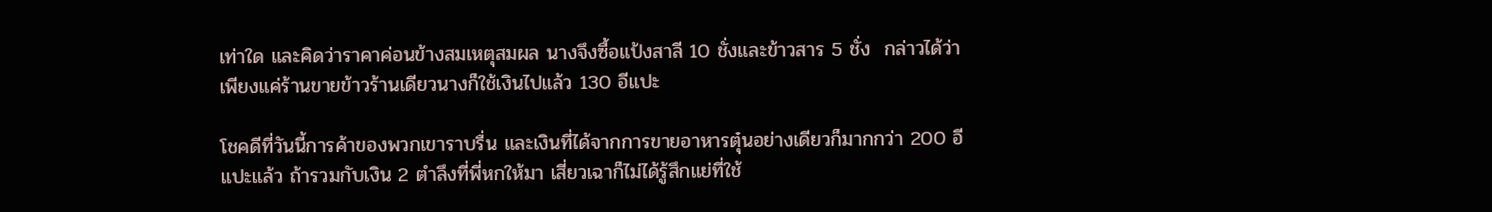เท่าใด และคิดว่าราคาค่อนข้างสมเหตุสมผล นางจึงซื้อแป้งสาลี 10 ชั่งและข้าวสาร 5 ชั่ง  กล่าวได้ว่าเพียงแค่ร้านขายข้าวร้านเดียวนางก็ใช้เงินไปแล้ว 130 อีแปะ

โชคดีที่วันนี้การค้าของพวกเขาราบรื่น และเงินที่ได้จากการขายอาหารตุ๋นอย่างเดียวก็มากกว่า 200 อีแปะแล้ว ถ้ารวมกับเงิน 2 ตำลึงที่พี่หกให้มา เสี่ยวเฉาก็ไม่ได้รู้สึกแย่ที่ใช้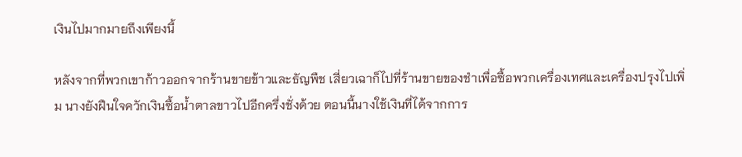เงินไปมากมายถึงเพียงนี้

หลังจากที่พวกเขาก้าวออกจากร้านขายข้าวและธัญพืช เสี่ยวเฉาก็ไปที่ร้านขายของชำเพื่อซื้อพวกเครื่องเทศและเครื่องปรุงไปเพิ่ม นางยังฝืนใจควักเงินซื้อน้ำตาลขาวไปอีกครึ่งชั่งด้วย ตอนนี้นางใช้เงินที่ได้จากการ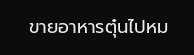ขายอาหารตุ๋นไปหม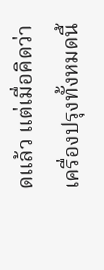ดแล้ว แต่เมื่อคิดว่าเครื่องปรุงทั้งหมดนี้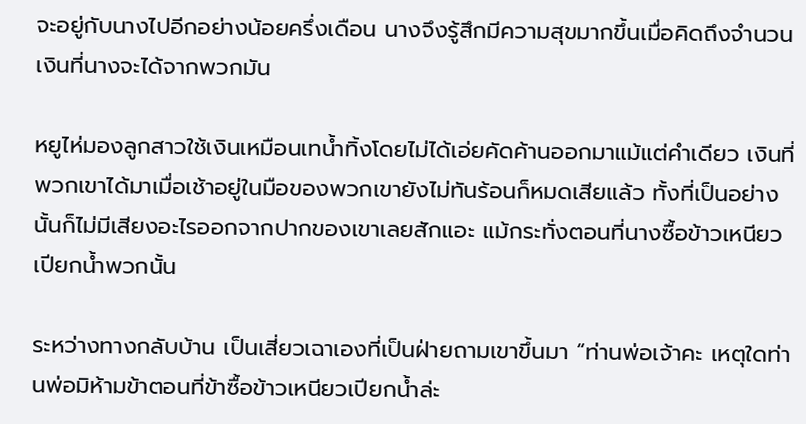จะอยู่กับนางไปอีกอย่างน้อยครึ่งเดือน นางจึงรู้สึกมีความสุขมากขึ้นเมื่อคิดถึงจำนวนเงินที่นางจะได้จากพวกมัน

หยูไห่มองลูกสาวใช้เงินเหมือนเทน้ำทิ้งโดยไม่ได้เอ่ยคัดค้านออกมาแม้แต่คำเดียว เงินที่พวกเขาได้มาเมื่อเช้าอยู่ในมือของพวกเขายังไม่ทันร้อนก็หมดเสียแล้ว ทั้งที่เป็นอย่างนั้นก็ไม่มีเสียงอะไรออกจากปากของเขาเลยสักแอะ แม้กระทั่งตอนที่นางซื้อข้าวเหนียวเปียกน้ำพวกนั้น

ระหว่างทางกลับบ้าน เป็นเสี่ยวเฉาเองที่เป็นฝ่ายถามเขาขึ้นมา “ท่านพ่อเจ้าคะ เหตุใดท่านพ่อมิห้ามข้าตอนที่ข้าซื้อข้าวเหนียวเปียกน้ำล่ะ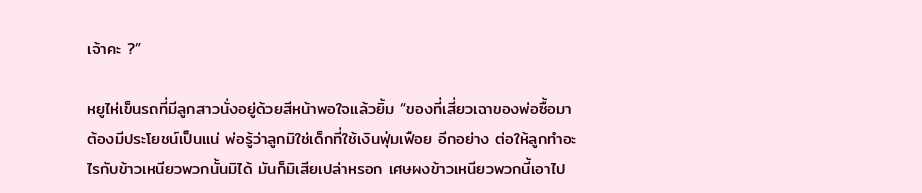เจ้าคะ ?”

หยูไห่เข็นรถที่มีลูกสาวนั่งอยู่ด้วยสีหน้าพอใจแล้วยิ้ม “ของที่เสี่ยวเฉาของพ่อซื้อมาต้องมีประโยชน์เป็นแน่ พ่อรู้ว่าลูกมิใช่เด็กที่ใช้เงินฟุ่มเฟือย อีกอย่าง ต่อให้ลูกทำอะไรกับข้าวเหนียวพวกนั้นมิได้ มันก็มิเสียเปล่าหรอก เศษผงข้าวเหนียวพวกนี้เอาไป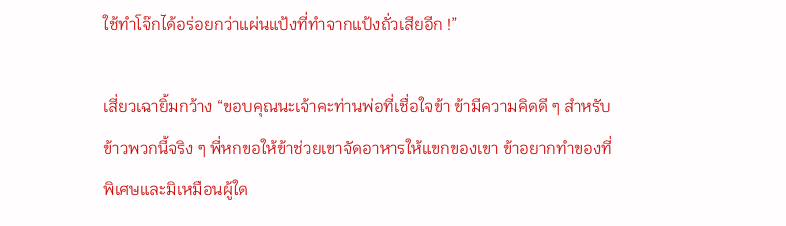ใช้ทำโจ๊กได้อร่อยกว่าแผ่นแป้งที่ทำจากแป้งถั่วเสียอีก !”

เสี่ยวเฉายิ้มกว้าง “ขอบคุณนะเจ้าคะท่านพ่อที่เชื่อใจข้า ข้ามีความคิดดี ๆ สำหรับข้าวพวกนี้จริง ๆ พี่หกขอให้ข้าช่วยเขาจัดอาหารให้แขกของเขา ข้าอยากทำของที่พิเศษและมิเหมือนผู้ใด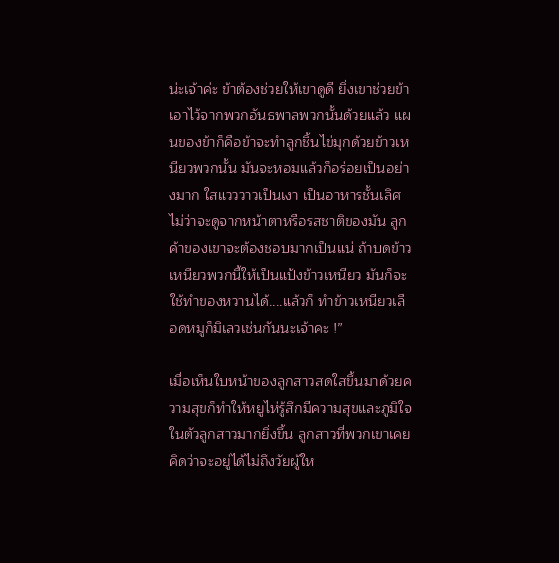น่ะเจ้าค่ะ ข้าต้องช่วยให้เขาดูดี ยิ่งเขาช่วยข้าเอาไว้จากพวกอันธพาลพวกนั้นด้วยแล้ว แผนของข้าก็คือข้าจะทำลูกชิ้นไข่มุกด้วยข้าวเหนียวพวกนั้น มันจะหอมแล้วก็อร่อยเป็นอย่างมาก ใสแวววาวเป็นเงา เป็นอาหารชั้นเลิศไม่ว่าจะดูจากหน้าตาหรือรสชาติของมัน ลูกค้าของเขาจะต้องชอบมากเป็นแน่ ถ้าบดข้าวเหนียวพวกนี้ให้เป็นแป้งข้าวเหนียว มันก็จะใช้ทำของหวานได้....แล้วก็ ทำข้าวเหนียวเลือดหมูก็มิเลวเช่นกันนะเจ้าคะ !”

เมื่อเห็นใบหน้าของลูกสาวสดใสขึ้นมาด้วยความสุขก็ทำให้หยูไห่รู้สึกมีความสุขและภูมิใจในตัวลูกสาวมากยิ่งขึ้น ลูกสาวที่พวกเขาเคยคิดว่าจะอยู่ได้ไม่ถึงวัยผู้ให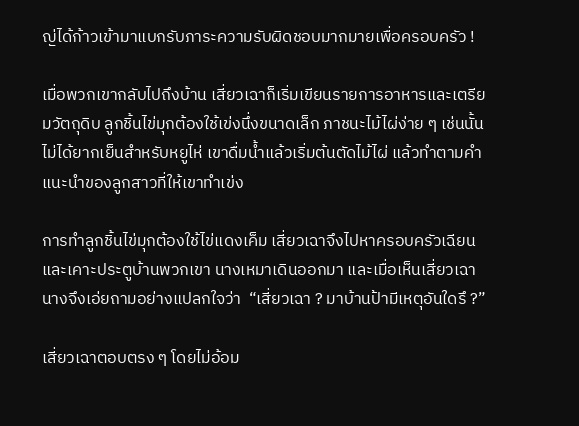ญ่ได้ก้าวเข้ามาแบกรับภาระความรับผิดชอบมากมายเพื่อครอบครัว !

เมื่อพวกเขากลับไปถึงบ้าน เสี่ยวเฉาก็เริ่มเขียนรายการอาหารและเตรียมวัตถุดิบ ลูกชิ้นไข่มุกต้องใช้เข่งนึ่งขนาดเล็ก ภาชนะไม้ไผ่ง่าย ๆ เช่นนั้นไม่ได้ยากเย็นสำหรับหยูไห่ เขาดื่มน้ำแล้วเริ่มต้นตัดไม้ไผ่ แล้วทำตามคำแนะนำของลูกสาวที่ให้เขาทำเข่ง

การทำลูกชิ้นไข่มุกต้องใช้ไข่แดงเค็ม เสี่ยวเฉาจึงไปหาครอบครัวเฉียนและเคาะประตูบ้านพวกเขา นางเหมาเดินออกมา และเมื่อเห็นเสี่ยวเฉานางจึงเอ่ยถามอย่างแปลกใจว่า  “เสี่ยวเฉา ? มาบ้านป้ามีเหตุอันใดรึ ?”

เสี่ยวเฉาตอบตรง ๆ โดยไม่อ้อม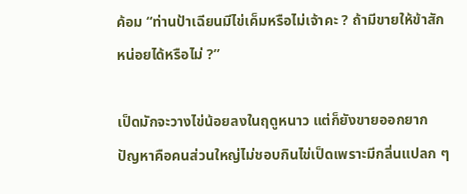ค้อม “ท่านป้าเฉียนมีไข่เค็มหรือไม่เจ้าคะ ? ถ้ามีขายให้ข้าสักหน่อยได้หรือไม่ ?”

เป็ดมักจะวางไข่น้อยลงในฤดูหนาว แต่ก็ยังขายออกยาก ปัญหาคือคนส่วนใหญ่ไม่ชอบกินไข่เป็ดเพราะมีกลิ่นแปลก ๆ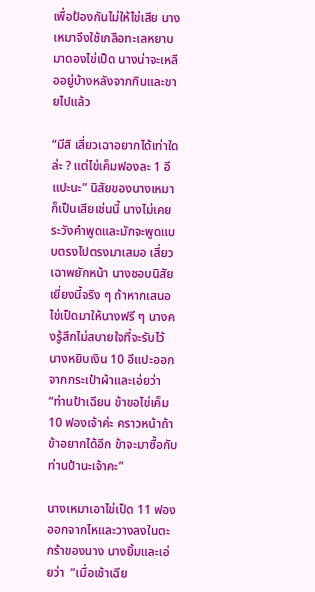เพื่อป้องกันไม่ให้ไข่เสีย นางเหมาจึงใช้เกลือทะเลหยาบมาดองไข่เป็ด นางน่าจะเหลืออยู่บ้างหลังจากกินและขายไปแล้ว

“มีสิ เสี่ยวเฉาอยากได้เท่าใดล่ะ ? แต่ไข่เค็มฟองละ 1 อีแปะนะ” นิสัยของนางเหมาก็เป็นเสียเช่นนี้ นางไม่เคยระวังคำพูดและมักจะพูดแบบตรงไปตรงมาเสมอ เสี่ยวเฉาพยักหน้า นางชอบนิสัยเยี่ยงนี้จริง ๆ ถ้าหากเสนอไข่เป็ดมาให้นางฟรี ๆ นางคงรู้สึกไม่สบายใจที่จะรับไว้ นางหยิบเงิน 10 อีแปะออกจากกระเป๋าผ้าและเอ่ยว่า “ท่านป้าเฉียน ข้าขอไข่เค็ม 10 ฟองเจ้าค่ะ คราวหน้าถ้าข้าอยากได้อีก ข้าจะมาซื้อกับท่านป้านะเจ้าคะ”

นางเหมาเอาไข่เป็ด 11 ฟองออกจากไหและวางลงในตะกร้าของนาง นางยิ้มและเอ่ยว่า  “เมื่อเช้าเฉีย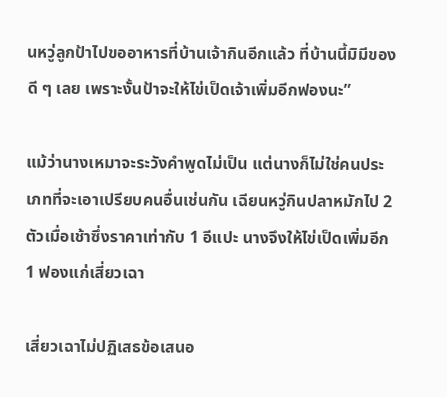นหวู่ลูกป้าไปขออาหารที่บ้านเจ้ากินอีกแล้ว ที่บ้านนี้มิมีของดี ๆ เลย เพราะงั้นป้าจะให้ไข่เป็ดเจ้าเพิ่มอีกฟองนะ”

แม้ว่านางเหมาจะระวังคำพูดไม่เป็น แต่นางก็ไม่ใช่คนประเภทที่จะเอาเปรียบคนอื่นเช่นกัน เฉียนหวู่กินปลาหมักไป 2 ตัวเมื่อเช้าซึ่งราคาเท่ากับ 1 อีแปะ นางจึงให้ไข่เป็ดเพิ่มอีก 1 ฟองแก่เสี่ยวเฉา

เสี่ยวเฉาไม่ปฏิเสธข้อเสนอ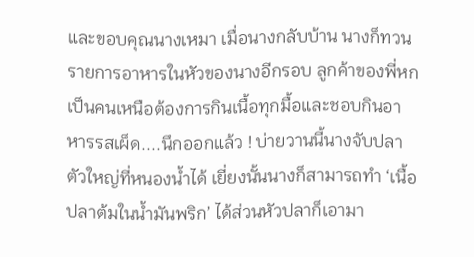และขอบคุณนางเหมา เมื่อนางกลับบ้าน นางก็ทวนรายการอาหารในหัวของนางอีกรอบ ลูกค้าของพี่หกเป็นคนเหนือต้องการกินเนื้อทุกมื้อและชอบกินอาหารรสเผ็ด....นึกออกแล้ว ! บ่ายวานนี้นางจับปลาตัวใหญ่ที่หนองน้ำได้ เยี่ยงนั้นนางก็สามารถทำ ‘เนื้อปลาต้มในน้ำมันพริก’ ได้ส่วนหัวปลาก็เอามา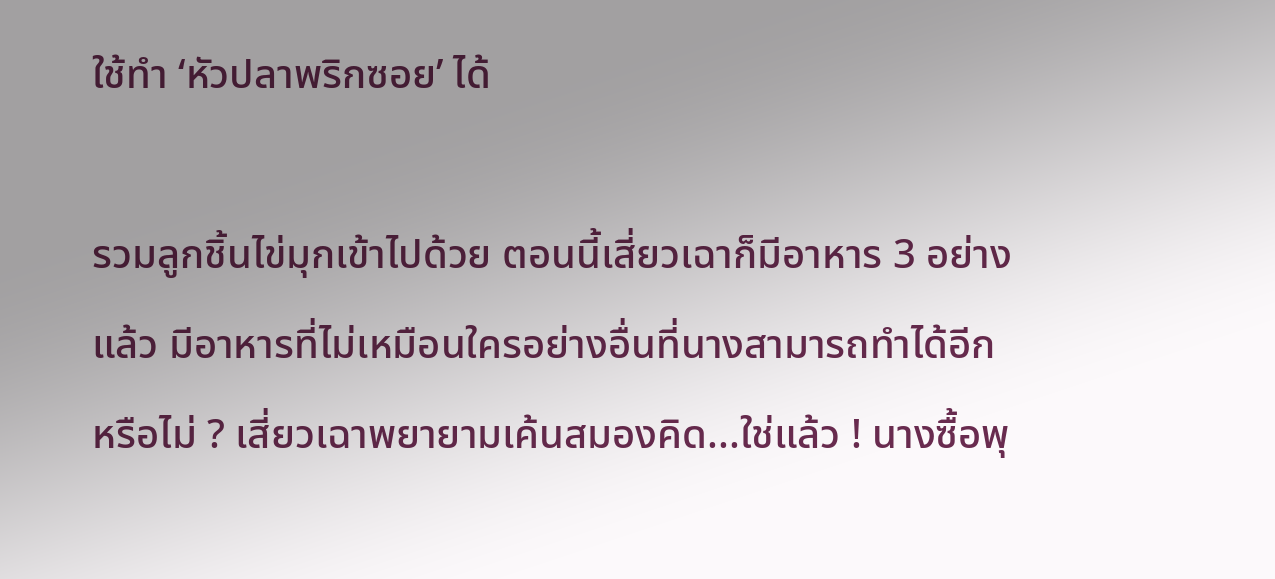ใช้ทำ ‘หัวปลาพริกซอย’ ได้

รวมลูกชิ้นไข่มุกเข้าไปด้วย ตอนนี้เสี่ยวเฉาก็มีอาหาร 3 อย่างแล้ว มีอาหารที่ไม่เหมือนใครอย่างอื่นที่นางสามารถทำได้อีกหรือไม่ ? เสี่ยวเฉาพยายามเค้นสมองคิด...ใช่แล้ว ! นางซื้อพุ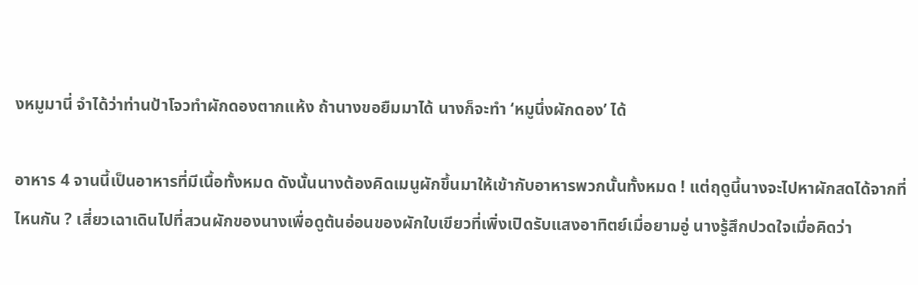งหมูมานี่ จำได้ว่าท่านป้าโจวทำผักดองตากแห้ง ถ้านางขอยืมมาได้ นางก็จะทำ ‘หมูนึ่งผักดอง’ ได้

อาหาร 4 จานนี้เป็นอาหารที่มีเนื้อทั้งหมด ดังนั้นนางต้องคิดเมนูผักขึ้นมาให้เข้ากับอาหารพวกนั้นทั้งหมด ! แต่ฤดูนี้นางจะไปหาผักสดได้จากที่ไหนกัน ? เสี่ยวเฉาเดินไปที่สวนผักของนางเพื่อดูต้นอ่อนของผักใบเขียวที่เพิ่งเปิดรับแสงอาทิตย์เมื่อยามอู่ นางรู้สึกปวดใจเมื่อคิดว่า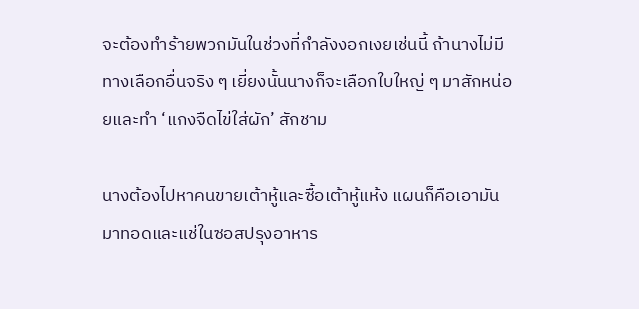จะต้องทำร้ายพวกมันในช่วงที่กำลังงอกเงยเช่นนี้ ถ้านางไม่มีทางเลือกอื่นจริง ๆ เยี่ยงนั้นนางก็จะเลือกใบใหญ่ ๆ มาสักหน่อยและทำ ‘แกงจืดไข่ใส่ผัก’ สักชาม

นางต้องไปหาคนขายเต้าหู้และซื้อเต้าหู้แห้ง แผนก็คือเอามันมาทอดและแช่ในซอสปรุงอาหาร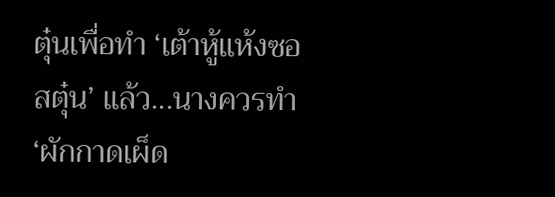ตุ๋นเพื่อทำ ‘เต้าหู้แห้งซอสตุ๋น’ แล้ว...นางควรทำ ‘ผักกาดเผ็ด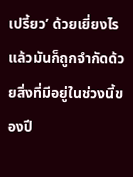เปรี้ยว’ ด้วยเยี่ยงไรแล้วมันก็ถูกจำกัดด้วยสิ่งที่มีอยู่ในช่วงนี้ของปี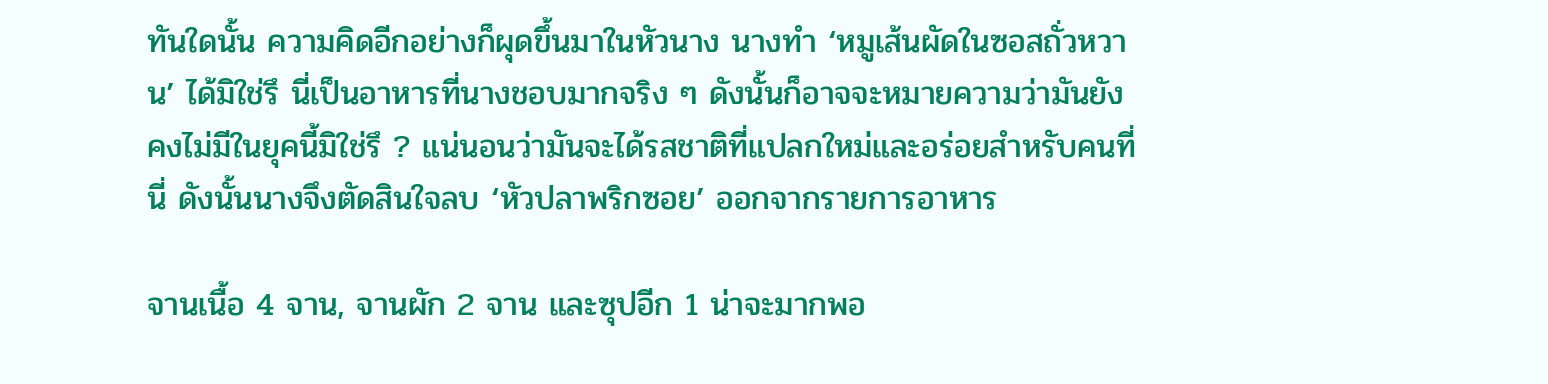ทันใดนั้น ความคิดอีกอย่างก็ผุดขึ้นมาในหัวนาง นางทำ ‘หมูเส้นผัดในซอสถั่วหวาน’ ได้มิใช่รึ นี่เป็นอาหารที่นางชอบมากจริง ๆ ดังนั้นก็อาจจะหมายความว่ามันยังคงไม่มีในยุคนี้มิใช่รึ ? แน่นอนว่ามันจะได้รสชาติที่แปลกใหม่และอร่อยสำหรับคนที่นี่ ดังนั้นนางจึงตัดสินใจลบ ‘หัวปลาพริกซอย’ ออกจากรายการอาหาร

จานเนื้อ 4 จาน, จานผัก 2 จาน และซุปอีก 1 น่าจะมากพอ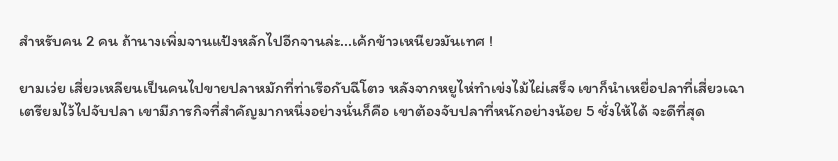สำหรับคน 2 คน ถ้านางเพิ่มจานแป้งหลักไปอีกจานล่ะ...เค้กข้าวเหนียวมันเทศ !

ยามเว่ย เสี่ยวเหลียนเป็นคนไปขายปลาหมักที่ท่าเรือกับฉีโตว หลังจากหยูไห่ทำเข่งไม้ไผ่เสร็จ เขาก็นำเหยื่อปลาที่เสี่ยวเฉาเตรียมไว้ไปจับปลา เขามีภารกิจที่สำคัญมากหนึ่งอย่างนั่นก็คือ เขาต้องจับปลาที่หนักอย่างน้อย 5 ชั่งให้ได้ จะดีที่สุด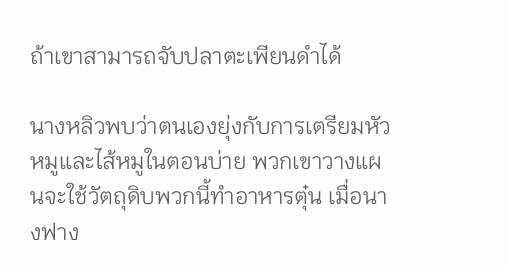ถ้าเขาสามารถจับปลาตะเพียนดำได้

นางหลิวพบว่าตนเองยุ่งกับการเตรียมหัวหมูและไส้หมูในตอนบ่าย พวกเขาวางแผนจะใช้วัตถุดิบพวกนี้ทำอาหารตุ๋น เมื่อนางฟาง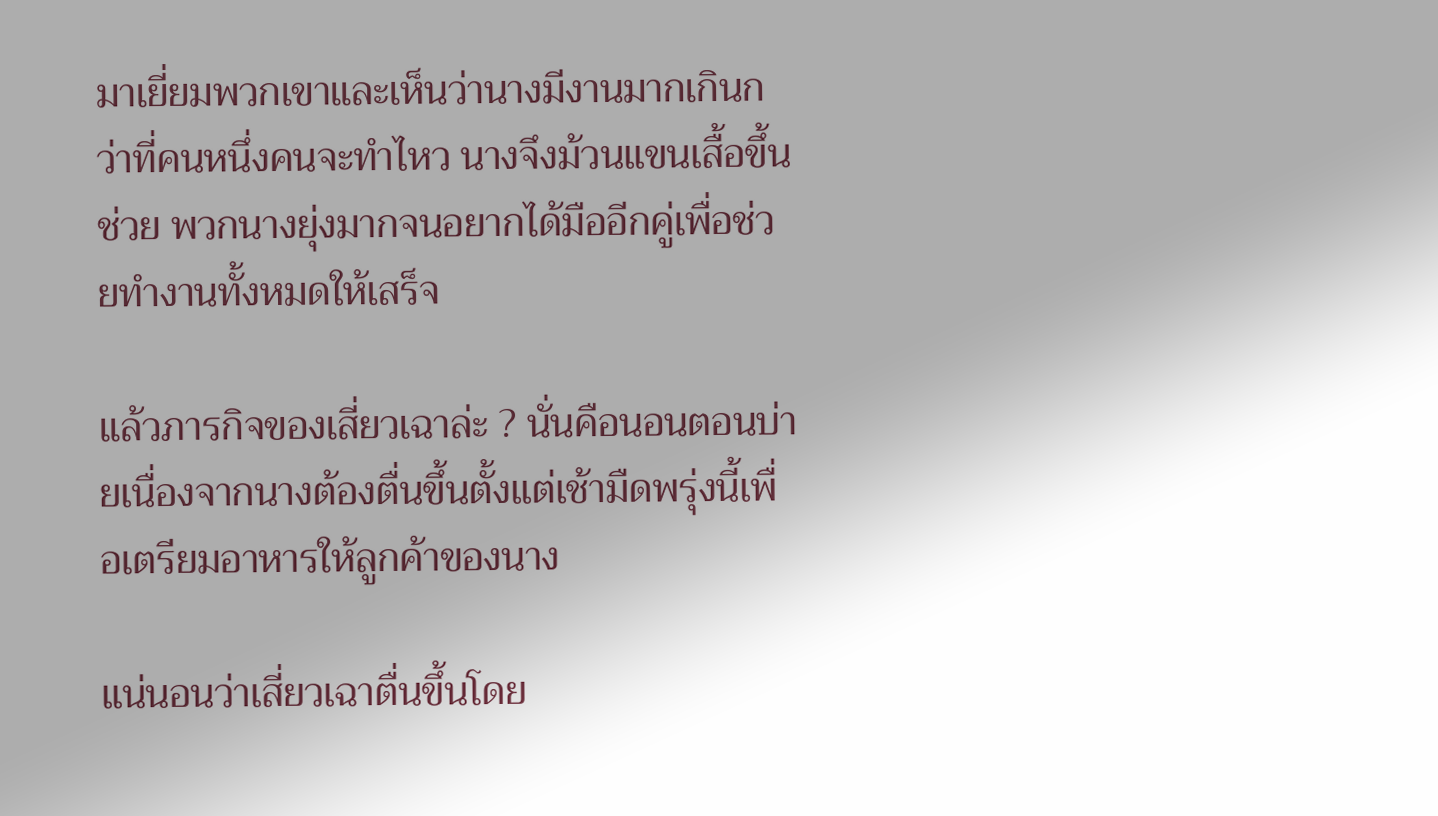มาเยี่ยมพวกเขาและเห็นว่านางมีงานมากเกินกว่าที่คนหนึ่งคนจะทำไหว นางจึงม้วนแขนเสื้อขึ้นช่วย พวกนางยุ่งมากจนอยากได้มืออีกคู่เพื่อช่วยทำงานทั้งหมดให้เสร็จ

แล้วภารกิจของเสี่ยวเฉาล่ะ ? นั่นคือนอนตอนบ่ายเนื่องจากนางต้องตื่นขึ้นตั้งแต่เช้ามืดพรุ่งนี้เพื่อเตรียมอาหารให้ลูกค้าของนาง

แน่นอนว่าเสี่ยวเฉาตื่นขึ้นโดย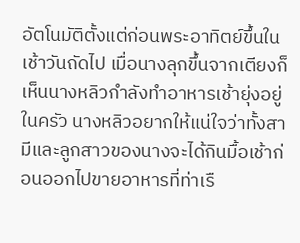อัตโนมัติตั้งแต่ก่อนพระอาทิตย์ขึ้นในเช้าวันถัดไป เมื่อนางลุกขึ้นจากเตียงก็เห็นนางหลิวกำลังทำอาหารเช้ายุ่งอยู่ในครัว นางหลิวอยากให้แน่ใจว่าทั้งสามีและลูกสาวของนางจะได้กินมื้อเช้าก่อนออกไปขายอาหารที่ท่าเรื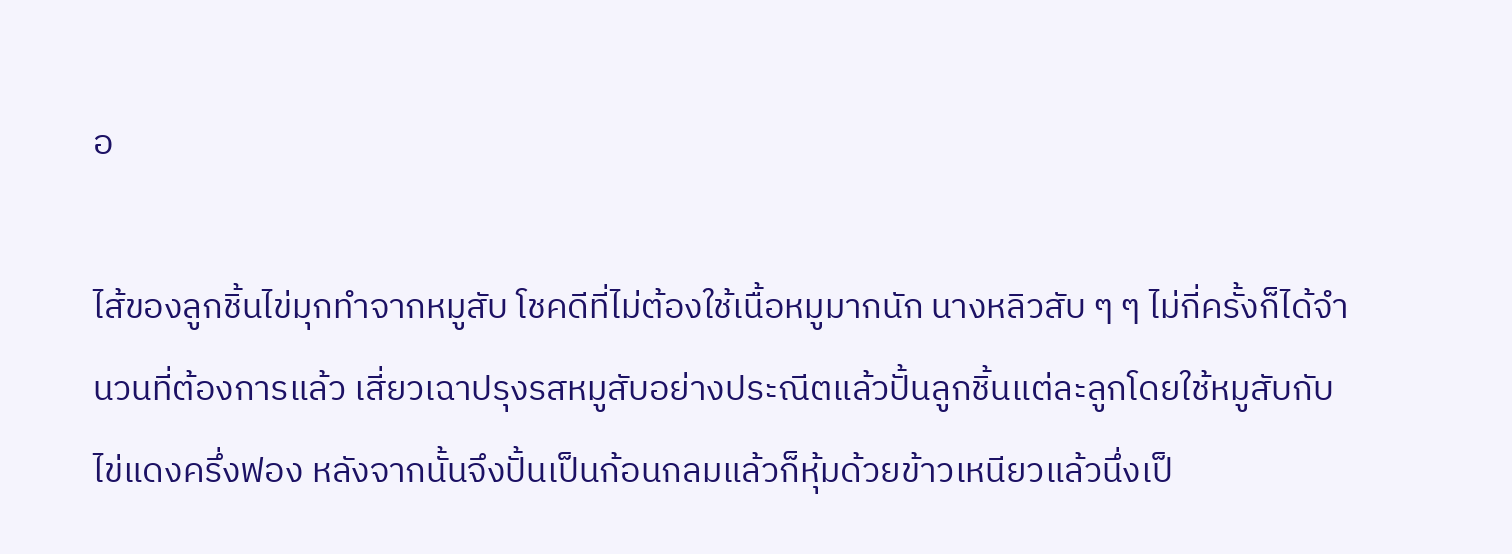อ

ไส้ของลูกชิ้นไข่มุกทำจากหมูสับ โชคดีที่ไม่ต้องใช้เนื้อหมูมากนัก นางหลิวสับ ๆ ๆ ไม่กี่ครั้งก็ได้จำนวนที่ต้องการแล้ว เสี่ยวเฉาปรุงรสหมูสับอย่างประณีตแล้วปั้นลูกชิ้นแต่ละลูกโดยใช้หมูสับกับไข่แดงครึ่งฟอง หลังจากนั้นจึงปั้นเป็นก้อนกลมแล้วก็หุ้มด้วยข้าวเหนียวแล้วนึ่งเป็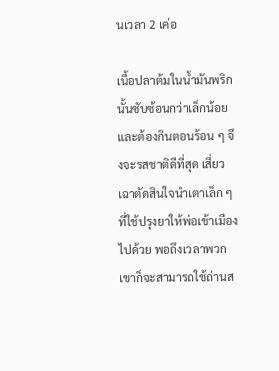นเวลา 2 เค่อ

เนื้อปลาต้มในน้ำมันพริกนั้นซับซ้อนกว่าเล็กน้อยและต้องกินตอนร้อน ๆ จึงจะรสชาติดีที่สุด เสี่ยวเฉาตัดสินใจนำเตาเล็ก ๆ ที่ใช้ปรุงยาให้พ่อเข้าเมืองไปด้วย พอถึงเวลาพวกเขาก็จะสามารถใช้ถ่านส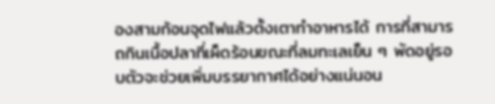องสามก้อนจุดไฟแล้วตั้งเตาทำอาหารได้ การที่สามารถกินเนื้อปลาที่เผ็ดร้อนขณะที่ลมทะเลเย็น ๆ พัดอยู่รอบตัวจะช่วยเพิ่มบรรยากาศได้อย่างแน่นอน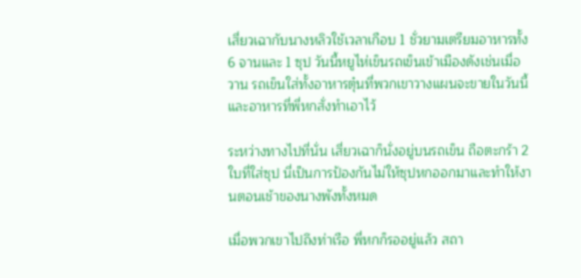เสี่ยวเฉากับนางหลิวใช้เวลาเกือบ 1 ชั่วยามเตรียมอาหารทั้ง 6 จานและ 1 ซุป วันนี้หยูไห่เข็นรถเข็นเข้าเมืองดังเช่นเมื่อวาน รถเข็นใส่ทั้งอาหารตุ๋นที่พวกเขาวางแผนจะขายในวันนี้และอาหารที่พี่หกสั่งทำเอาไว้

ระหว่างทางไปที่นั่น เสี่ยวเฉาก็นั่งอยู่บนรถเข็น ถือตะกร้า 2 ใบที่ใส่ซุป นี่เป็นการป้องกันไม่ให้ซุปหกออกมาและทำให้งานตอนเช้าของนางพังทั้งหมด

เมื่อพวกเขาไปถึงท่าเรือ พี่หกก็รออยู่แล้ว สถา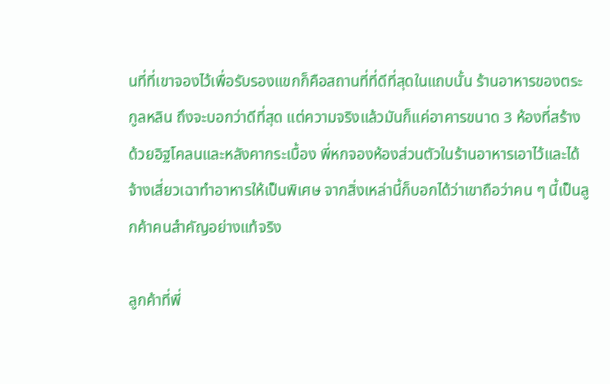นที่ที่เขาจองไว้เพื่อรับรองแขกก็คือสถานที่ที่ดีที่สุดในแถบนั้น ร้านอาหารของตระกูลหลิน ถึงจะบอกว่าดีที่สุด แต่ความจริงแล้วมันก็แค่อาคารขนาด 3 ห้องที่สร้างด้วยอิฐโคลนและหลังคากระเบื้อง พี่หกจองห้องส่วนตัวในร้านอาหารเอาไว้และได้จ้างเสี่ยวเฉาทำอาหารให้เป็นพิเศษ จากสิ่งเหล่านี้ก็บอกได้ว่าเขาถือว่าคน ๆ นี้เป็นลูกค้าคนสำคัญอย่างแท้จริง

ลูกค้าที่พี่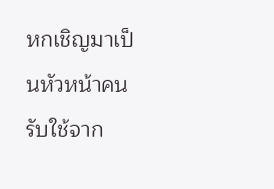หกเชิญมาเป็นหัวหน้าคนรับใช้จาก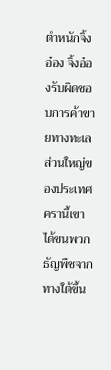ตำหนักจิ้งอ๋อง จิ้งอ๋องรับผิดชอบการค้าขายทางทะเลส่วนใหญ่ของประเทศ ครานี้เขาได้ขนพวกธัญพืชจากทางใต้ขึ้น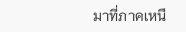มาที่ภาคเหนื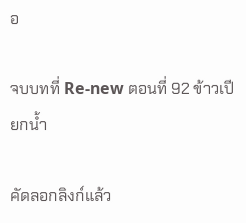อ

จบบทที่ Re-new ตอนที่ 92 ข้าวเปียกน้ำ

คัดลอกลิงก์แล้ว